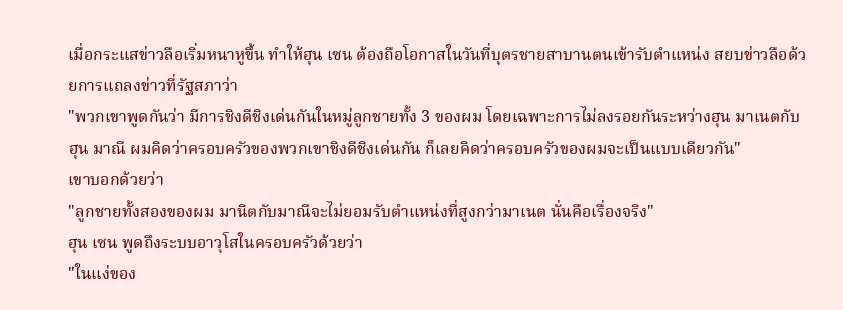เมื่อกระแสข่าวลือเริ่มหนาหูขึ้น ทำให้ฮุน เซน ต้องถือโอกาสในวันที่บุตรชายสาบานตนเข้ารับตำแหน่ง สยบข่าวลือด้วยการแถลงข่าวที่รัฐสภาว่า
"พวกเขาพูดกันว่า มีการชิงดีชิงเด่นกันในหมู่ลูกชายทั้ง 3 ของผม โดยเฉพาะการไม่ลงรอยกันระหว่างฮุน มาเนตกับฮุน มาณี ผมคิดว่าครอบครัวของพวกเขาชิงดีชิงเด่นกัน ก็เลยคิดว่าครอบครัวของผมจะเป็นแบบเดียวกัน"
เขาบอกด้วยว่า
"ลูกชายทั้งสองของผม มานิตกับมาณีจะไม่ยอมรับตำแหน่งที่สูงกว่ามาเนต นั่นคือเรื่องจริง"
ฮุน เซน พูดถึงระบบอาวุโสในครอบครัวด้วยว่า
"ในแง่ของ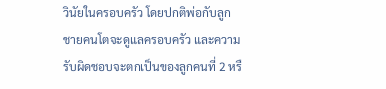วินัยในครอบครัว โดยปกติพ่อกับลูกชายคนโตจะดูแลครอบครัว และความรับผิดชอบจะตกเป็นของลูกคนที่ 2 หรื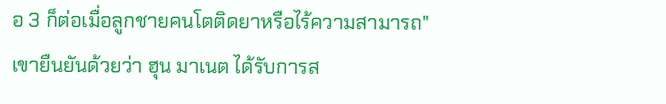อ 3 ก็ต่อเมื่อลูกชายคนโตติดยาหรือไร้ความสามารถ"
เขายืนยันด้วยว่า ฮุน มาเนต ได้รับการส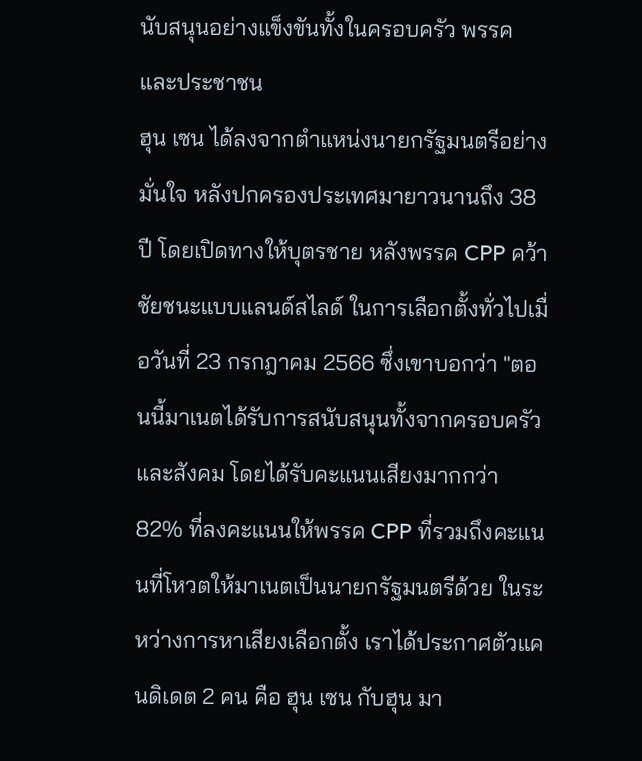นับสนุนอย่างแข็งขันทั้งในครอบครัว พรรค และประชาชน
ฮุน เซน ได้ลงจากตำแหน่งนายกรัฐมนตรีอย่างมั่นใจ หลังปกครองประเทศมายาวนานถึง 38 ปี โดยเปิดทางให้บุตรชาย หลังพรรค CPP คว้าชัยชนะแบบแลนด์สไลด์ ในการเลือกตั้งทั่วไปเมื่อวันที่ 23 กรกฎาคม 2566 ซึ่งเขาบอกว่า "ตอนนี้มาเนตได้รับการสนับสนุนทั้งจากครอบครัวและสังคม โดยได้รับคะแนนเสียงมากกว่า 82% ที่ลงคะแนนให้พรรค CPP ที่รวมถึงคะแนนที่โหวตให้มาเนตเป็นนายกรัฐมนตรีด้วย ในระหว่างการหาเสียงเลือกตั้ง เราได้ประกาศตัวแคนดิเดต 2 คน คือ ฮุน เซน กับฮุน มา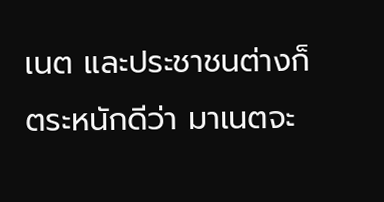เนต และประชาชนต่างก็ตระหนักดีว่า มาเนตจะ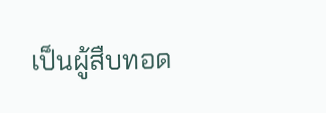เป็นผู้สืบทอด